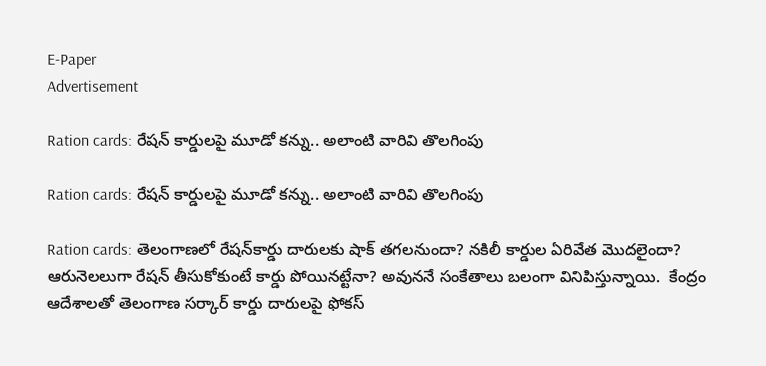E-Paper
Advertisement

Ration cards: రేషన్ కార్డులపై మూడో కన్ను.. అలాంటి వారివి తొలగింపు

Ration cards: రేషన్ కార్డులపై మూడో కన్ను.. అలాంటి వారివి తొలగింపు

Ration cards: తెలంగాణలో రేషన్‌కార్డు దారులకు షాక్ తగలనుందా? నకిలీ కార్డుల ఏరివేత మొదలైందా? ఆరునెలలుగా రేషన్ తీసుకోకుంటే కార్డు పోయినట్టేనా? అవుననే సంకేతాలు బలంగా వినిపిస్తున్నాయి.  కేంద్రం ఆదేశాలతో తెలంగాణ సర్కార్ కార్డు దారులపై ఫోకస్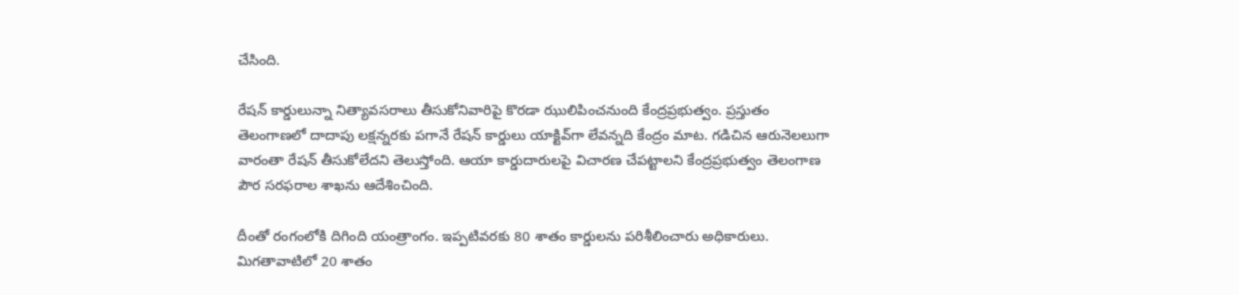చేసింది.

రేషన్ కార్డులున్నా నిత్యావసరాలు తీసుకోనివారిపై కొరడా ఝులిపించనుంది కేంద్రప్రభుత్వం. ప్రస్తుతం తెలంగాణలో దాదాపు లక్షన్నరకు పగానే రేషన్ కార్డులు యాక్టివ్‌గా లేవన్నది కేంద్రం మాట. గడిచిన ఆరునెలలుగా వారంతా రేషన్ తీసుకోలేదని తెలుస్తోంది. ఆయా కార్డుదారులపై విచారణ చేపట్టాలని కేంద్రప్రభుత్వం తెలంగాణ పౌర సరఫరాల శాఖను ఆదేశించింది.

దీంతో రంగంలోకి దిగింది యంత్రాంగం. ఇప్పటివరకు 80 శాతం కార్డులను పరిశీలించారు అధికారులు. మిగతావాటిలో 20 శాతం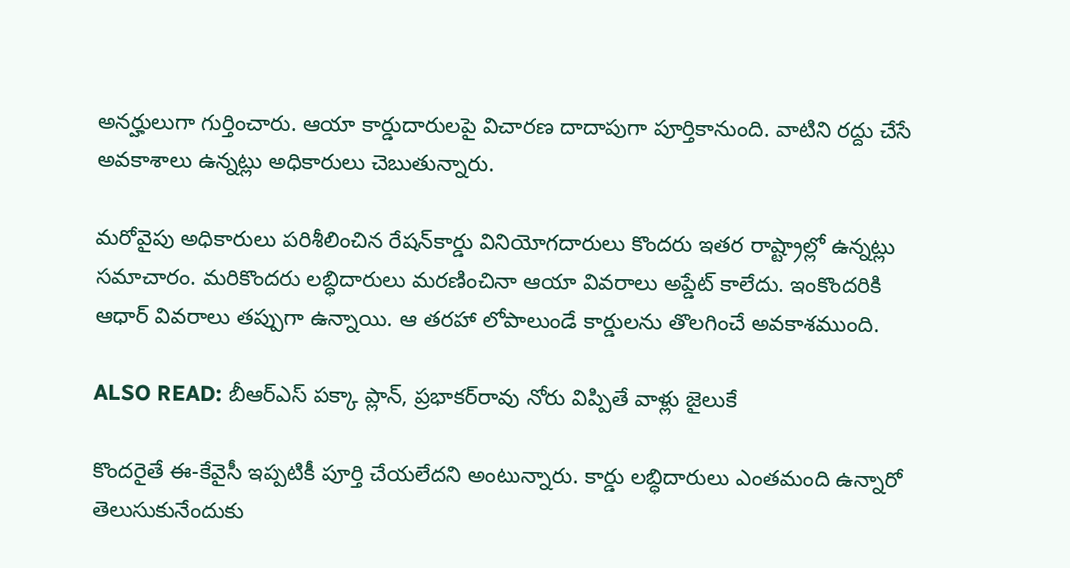అనర్హులుగా గుర్తించారు. ఆయా కార్డుదారులపై విచారణ దాదాపుగా పూర్తికానుంది. వాటిని రద్దు చేసే అవకాశాలు ఉన్నట్లు అధికారులు చెబుతున్నారు.

మరోవైపు అధికారులు పరిశీలించిన రేషన్‌కార్డు వినియోగదారులు కొందరు ఇతర రాష్ట్రాల్లో ఉన్నట్లు సమాచారం. మరికొందరు లబ్ధిదారులు మరణించినా ఆయా వివరాలు అప్డేట్ కాలేదు. ఇంకొందరికి ఆధార్ వివరాలు తప్పుగా ఉన్నాయి. ఆ తరహా లోపాలుండే కార్డులను తొలగించే అవకాశముంది.

ALSO READ: బీఆర్ఎస్ పక్కా ప్లాన్, ప్రభాకర్‌రావు నోరు విప్పితే వాళ్లు జైలుకే

కొందరైతే ఈ-కేవైసీ ఇప్పటికీ పూర్తి చేయలేదని అంటున్నారు. కార్డు లబ్ధిదారులు ఎంతమంది ఉన్నారో తెలుసుకునేందుకు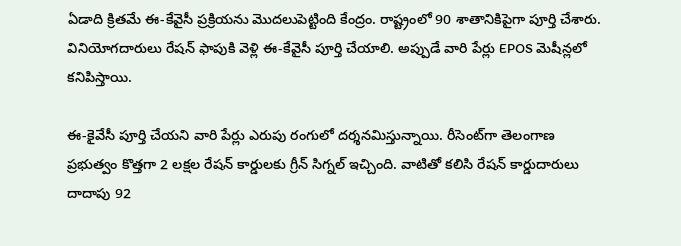ఏడాది క్రితమే ఈ-కేవైసీ ప్రక్రియను మొదలుపెట్టింది కేంద్రం. రాష్ట్రంలో 90 శాతానికిపైగా పూర్తి చేశారు. వినియోగదారులు రేషన్ ఫాపుకి వెళ్లి ఈ-కేవైసీ పూర్తి చేయాలి. అప్పుడే వారి పేర్లు EPOS మెషీన్లలో కనిపిస్తాయి.

ఈ-కైవేసీ పూర్తి చేయని వారి పేర్లు ఎరుపు రంగులో దర్శనమిస్తున్నాయి. రీసెంట్‌గా తెలంగాణ ప్రభుత్వం కొత్తగా 2 లక్షల రేషన్ కార్డులకు గ్రీన్ సిగ్నల్ ఇచ్చింది. వాటితో కలిసి రేషన్ కార్డుదారులు దాదాపు 92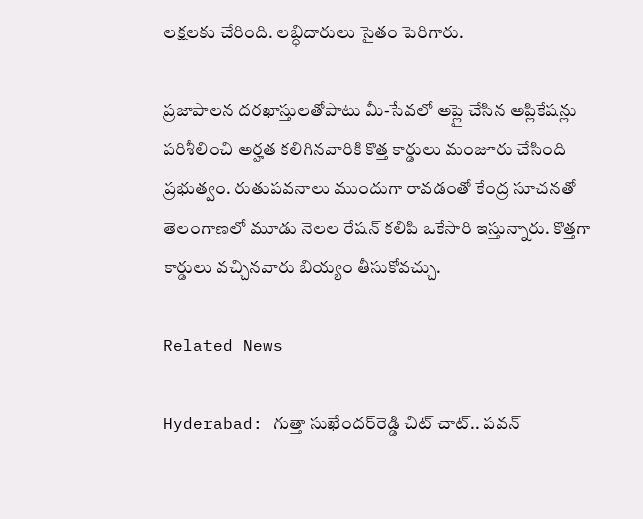లక్షలకు చేరింది. లబ్ధిదారులు సైతం పెరిగారు.

ప్రజాపాలన దరఖాస్తులతోపాటు మీ-సేవలో అప్లై చేసిన అప్లికేషన్లు పరిశీలించి అర్హత కలిగినవారికి కొత్త కార్డులు మంజూరు చేసింది ప్రభుత్వం. రుతుపవనాలు ముందుగా రావడంతో కేంద్ర సూచనతో తెలంగాణలో మూడు నెలల రేషన్ కలిపి ఒకేసారి ఇస్తున్నారు. కొత్తగా కార్డులు వచ్చినవారు బియ్యం తీసుకోవచ్చు.

Related News

Hyderabad: గుత్తా సుఖేందర్‌రెడ్డి చిట్ చాట్.. పవన్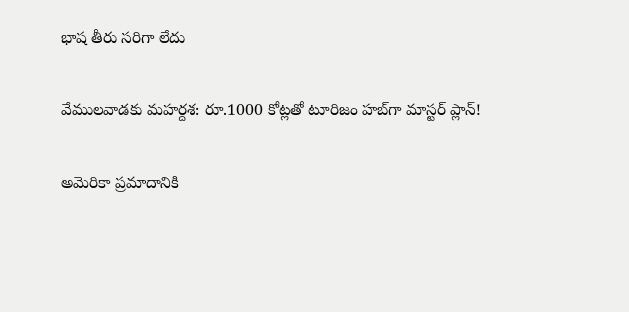భాష తీరు సరిగా లేదు

వేములవాడకు మహర్దశ: రూ.1000 కోట్లతో టూరిజం హబ్‌గా మాస్టర్ ప్లాన్!

అమెరికా ప్రమాదానికి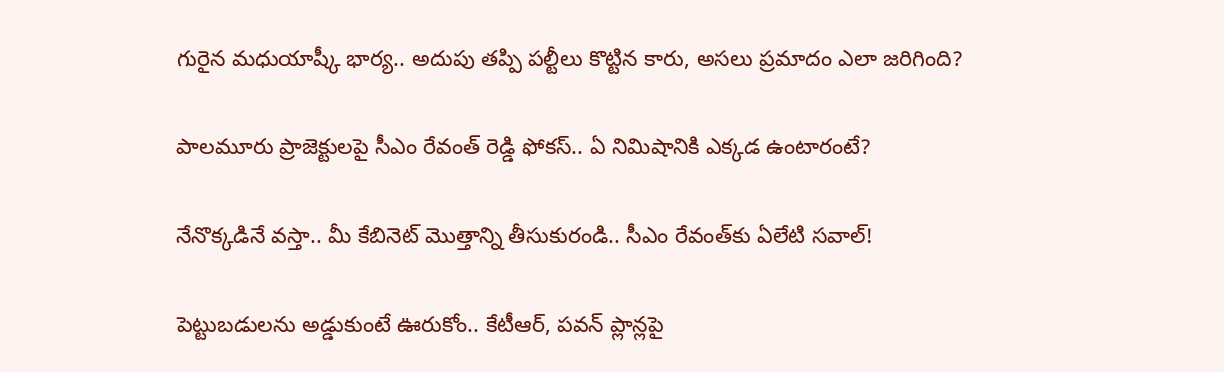గురైన మధుయాష్కీ భార్య.. అదుపు తప్పి పల్టీలు కొట్టిన కారు, అసలు ప్రమాదం ఎలా జరిగింది?

పాలమూరు ప్రాజెక్టులపై సీఎం రేవంత్ రెడ్డి ఫోకస్.. ఏ నిమిషానికి ఎక్కడ ఉంటారంటే?

నేనొక్కడినే వస్తా.. మీ కేబినెట్ మొత్తాన్ని తీసుకురండి.. సీఎం రేవంత్‌కు ఏలేటి సవాల్!

పెట్టుబడులను అడ్డుకుంటే ఊరుకోం.. కేటీఆర్, పవన్ ప్లాన్లపై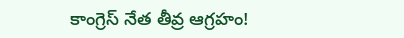కాంగ్రెస్ నేత తీవ్ర ఆగ్రహం!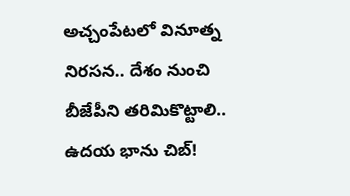అచ్చంపేటలో వినూత్న నిరసన.. దేశం నుంచి బీజేపీని తరిమికొట్టాలి.. ఉదయ భాను చిబ్!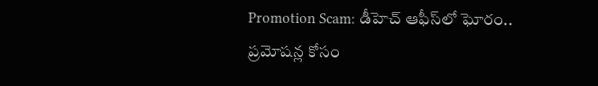Promotion Scam: డీహెచ్ ఆఫీస్‌లో ఘోరం.. ప్రమోషన్ల కోసం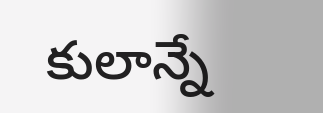కులాన్నే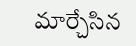మార్చేసిన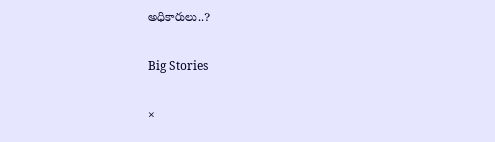అధికారులు..?

Big Stories

×